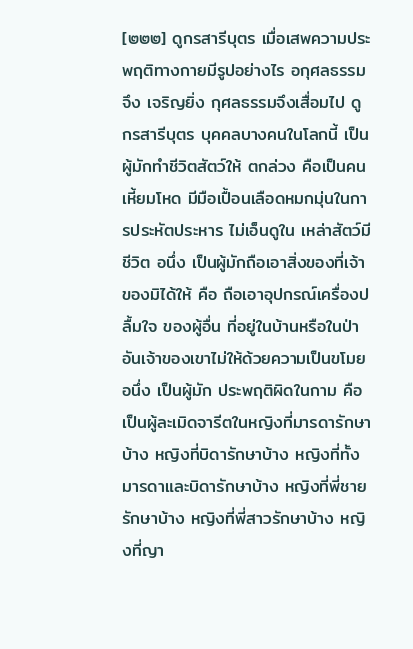[๒๒๒] ดูกรสารีบุตร เมื่อเสพความประพฤติทางกายมีรูปอย่างไร อกุศลธรรมจึง เจริญยิ่ง กุศลธรรมจึงเสื่อมไป ดูกรสารีบุตร บุคคลบางคนในโลกนี้ เป็นผู้มักทำชีวิตสัตว์ให้ ตกล่วง คือเป็นคนเหี้ยมโหด มีมือเปื้อนเลือดหมกมุ่นในการประหัตประหาร ไม่เอ็นดูใน เหล่าสัตว์มีชีวิต อนึ่ง เป็นผู้มักถือเอาสิ่งของที่เจ้าของมิได้ให้ คือ ถือเอาอุปกรณ์เครื่องปลื้มใจ ของผู้อื่น ที่อยู่ในบ้านหรือในป่า อันเจ้าของเขาไม่ให้ด้วยความเป็นขโมย อนึ่ง เป็นผู้มัก ประพฤติผิดในกาม คือ เป็นผู้ละเมิดจารีตในหญิงที่มารดารักษาบ้าง หญิงที่บิดารักษาบ้าง หญิงที่ทั้งมารดาและบิดารักษาบ้าง หญิงที่พี่ชายรักษาบ้าง หญิงที่พี่สาวรักษาบ้าง หญิงที่ญา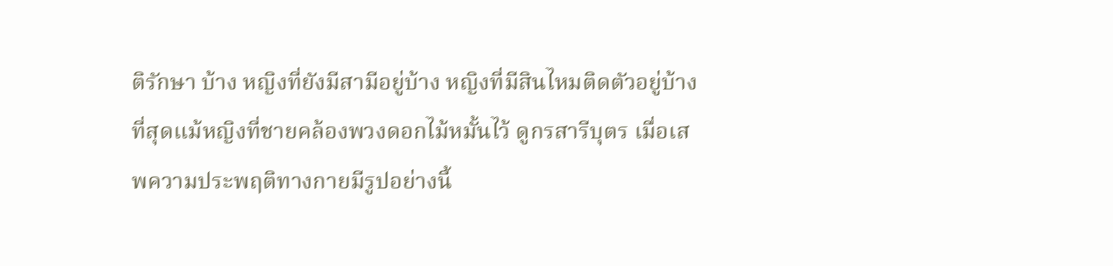ติรักษา บ้าง หญิงที่ยังมีสามีอยู่บ้าง หญิงที่มีสินไหมติดตัวอยู่บ้าง ที่สุดแม้หญิงที่ชายคล้องพวงดอกไม้หมั้นไว้ ดูกรสารีบุตร เมื่อเสพความประพฤติทางกายมีรูปอย่างนี้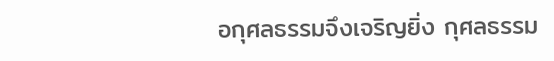อกุศลธรรมจึงเจริญยิ่ง กุศลธรรม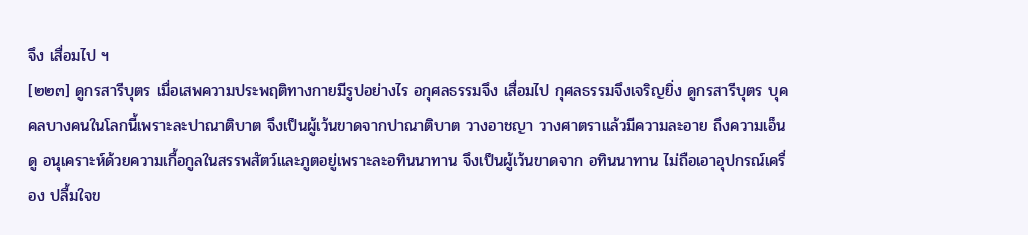จึง เสื่อมไป ฯ
[๒๒๓] ดูกรสารีบุตร เมื่อเสพความประพฤติทางกายมีรูปอย่างไร อกุศลธรรมจึง เสื่อมไป กุศลธรรมจึงเจริญยิ่ง ดูกรสารีบุตร บุคคลบางคนในโลกนี้เพราะละปาณาติบาต จึงเป็นผู้เว้นขาดจากปาณาติบาต วางอาชญา วางศาตราแล้วมีความละอาย ถึงความเอ็นดู อนุเคราะห์ด้วยความเกื้อกูลในสรรพสัตว์และภูตอยู่เพราะละอทินนาทาน จึงเป็นผู้เว้นขาดจาก อทินนาทาน ไม่ถือเอาอุปกรณ์เครื่อง ปลื้มใจข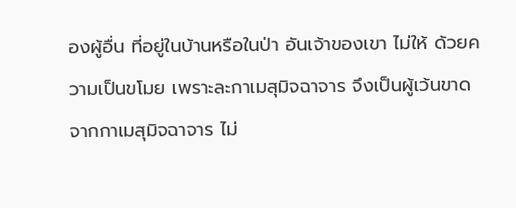องผู้อื่น ที่อยู่ในบ้านหรือในป่า อันเจ้าของเขา ไม่ให้ ด้วยความเป็นขโมย เพราะละกาเมสุมิจฉาจาร จึงเป็นผู้เว้นขาดจากกาเมสุมิจฉาจาร ไม่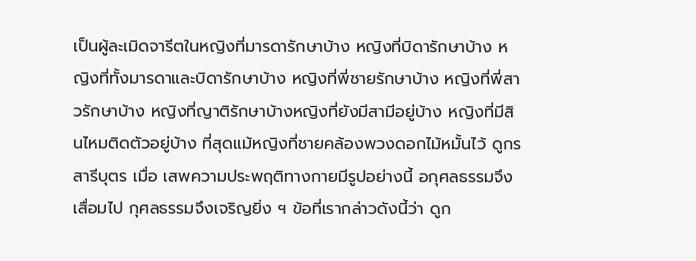เป็นผู้ละเมิดจารีตในหญิงที่มารดารักษาบ้าง หญิงที่บิดารักษาบ้าง หญิงที่ทั้งมารดาและบิดารักษาบ้าง หญิงที่พี่ชายรักษาบ้าง หญิงที่พี่สาวรักษาบ้าง หญิงที่ญาติรักษาบ้างหญิงที่ยังมีสามีอยู่บ้าง หญิงที่มีสินไหมติดตัวอยู่บ้าง ที่สุดแม้หญิงที่ชายคล้องพวงดอกไม้หมั้นไว้ ดูกรสารีบุตร เมื่อ เสพความประพฤติทางกายมีรูปอย่างนี้ อกุศลธรรมจึงเสื่อมไป กุศลธรรมจึงเจริญยิ่ง ฯ ข้อที่เรากล่าวดังนี้ว่า ดูก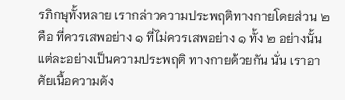รภิกษุทั้งหลาย เรากล่าวความประพฤติทางกายโดยส่วน ๒ คือ ที่ควรเสพอย่าง ๑ ที่ไม่ควรเสพอย่าง ๑ ทั้ง ๒ อย่างนั้นแต่ละอย่างเป็นความประพฤติ ทางกายด้วยกัน นั่น เราอาศัยเนื้อความดัง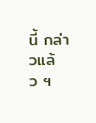นี้ กล่าวแล้ว ฯ